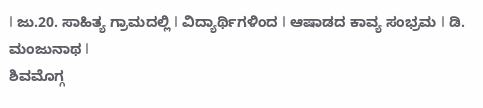I ಜು.20. ಸಾಹಿತ್ಯ ಗ್ರಾಮದಲ್ಲಿ I ವಿದ್ಯಾರ್ಥಿಗಳಿಂದ I ಆಷಾಡದ ಕಾವ್ಯ ಸಂಭ್ರಮ I ಡಿ. ಮಂಜುನಾಥ I
ಶಿವಮೊಗ್ಗ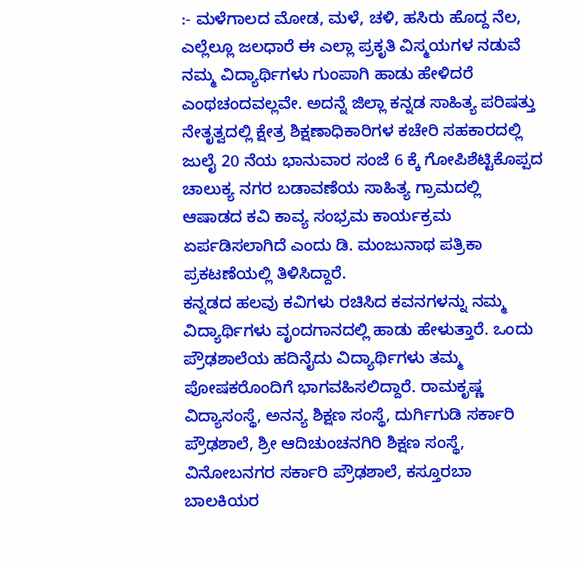:- ಮಳೆಗಾಲದ ಮೋಡ, ಮಳೆ, ಚಳಿ, ಹಸಿರು ಹೊದ್ದ ನೆಲ, ಎಲ್ಲೆಲ್ಲೂ ಜಲಧಾರೆ ಈ ಎಲ್ಲಾ ಪ್ರಕೃತಿ ವಿಸ್ಮಯಗಳ ನಡುವೆ ನಮ್ಮ ವಿದ್ಯಾರ್ಥಿಗಳು ಗುಂಪಾಗಿ ಹಾಡು ಹೇಳಿದರೆ ಎಂಥಚಂದವಲ್ಲವೇ. ಅದನ್ನೆ ಜಿಲ್ಲಾ ಕನ್ನಡ ಸಾಹಿತ್ಯ ಪರಿಷತ್ತು ನೇತೃತ್ವದಲ್ಲಿ ಕ್ಷೇತ್ರ ಶಿಕ್ಷಣಾಧಿಕಾರಿಗಳ ಕಚೇರಿ ಸಹಕಾರದಲ್ಲಿ ಜುಲೈ 20 ನೆಯ ಭಾನುವಾರ ಸಂಜೆ 6 ಕ್ಕೆ ಗೋಪಿಶೆಟ್ಟಿಕೊಪ್ಪದ ಚಾಲುಕ್ಯ ನಗರ ಬಡಾವಣೆಯ ಸಾಹಿತ್ಯ ಗ್ರಾಮದಲ್ಲಿ ಆಷಾಡದ ಕವಿ ಕಾವ್ಯ ಸಂಭ್ರಮ ಕಾರ್ಯಕ್ರಮ ಏರ್ಪಡಿಸಲಾಗಿದೆ ಎಂದು ಡಿ. ಮಂಜುನಾಥ ಪತ್ರಿಕಾ ಪ್ರಕಟಣೆಯಲ್ಲಿ ತಿಳಿಸಿದ್ದಾರೆ.
ಕನ್ನಡದ ಹಲವು ಕವಿಗಳು ರಚಿಸಿದ ಕವನಗಳನ್ನು ನಮ್ಮ ವಿದ್ಯಾರ್ಥಿಗಳು ವೃಂದಗಾನದಲ್ಲಿ ಹಾಡು ಹೇಳುತ್ತಾರೆ. ಒಂದು ಪ್ರೌಢಶಾಲೆಯ ಹದಿನೈದು ವಿದ್ಯಾರ್ಥಿಗಳು ತಮ್ಮ ಪೋಷಕರೊಂದಿಗೆ ಭಾಗವಹಿಸಲಿದ್ದಾರೆ. ರಾಮಕೃಷ್ಣ ವಿದ್ಯಾಸಂಸ್ಥೆ, ಅನನ್ಯ ಶಿಕ್ಷಣ ಸಂಸ್ಥೆ, ದುರ್ಗಿಗುಡಿ ಸರ್ಕಾರಿ ಪ್ರೌಢಶಾಲೆ, ಶ್ರೀ ಆದಿಚುಂಚನಗಿರಿ ಶಿಕ್ಷಣ ಸಂಸ್ಥೆ, ವಿನೋಬನಗರ ಸರ್ಕಾರಿ ಪ್ರೌಢಶಾಲೆ, ಕಸ್ತೂರಬಾ ಬಾಲಕಿಯರ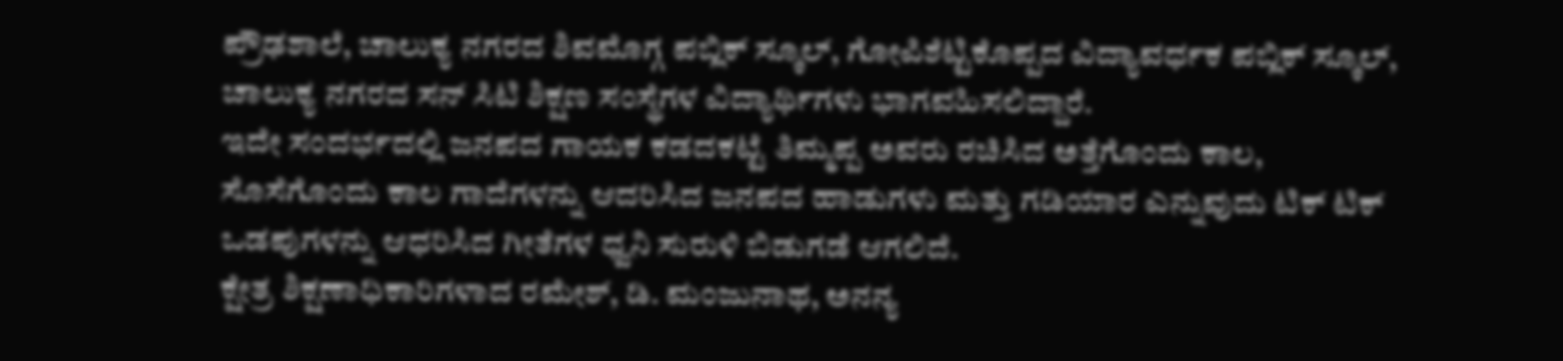ಪ್ರೌಢಶಾಲೆ, ಚಾಲುಕ್ಯ ನಗರದ ಶಿವಮೊಗ್ಗ ಪಬ್ಲಿಕ್ ಸ್ಕೂಲ್, ಗೋಪಿಶೆಟ್ಟಿಕೊಪ್ಪದ ವಿದ್ಯಾವರ್ಧಕ ಪಬ್ಲಿಕ್ ಸ್ಕೂಲ್, ಚಾಲುಕ್ಯ ನಗರದ ಸನ್ ಸಿಟಿ ಶಿಕ್ಷಣ ಸಂಸ್ಥೆಗಳ ವಿದ್ಯಾರ್ಥಿಗಳು ಭಾಗವಹಿಸಲಿದ್ದಾರೆ.
ಇದೇ ಸಂದರ್ಭದಲ್ಲಿ ಜನಪದ ಗಾಯಕ ಕಡದಕಟ್ಟೆ ತಿಮ್ಮಪ್ಪ ಅವರು ರಚಿಸಿದ ಅತ್ತೆಗೊಂದು ಕಾಲ, ಸೊಸೆಗೊಂದು ಕಾಲ ಗಾದೆಗಳನ್ನು ಆದರಿಸಿದ ಜನಪದ ಹಾಡುಗಳು ಮತ್ತು ಗಡಿಯಾರ ಎನ್ನುವುದು ಟಿಕ್ ಟಿಕ್ ಒಡಪುಗಳನ್ನು ಆಧರಿಸಿದ ಗೀತೆಗಳ ಧ್ವನಿ ಸುರುಳಿ ಬಿಡುಗಡೆ ಆಗಲಿದೆ.
ಕ್ಷೇತ್ರ ಶಿಕ್ಷಣಾಧಿಕಾರಿಗಳಾದ ರಮೇಶ್, ಡಿ. ಮಂಜುನಾಥ, ಅನನ್ಯ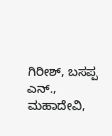ಗಿರೀಶ್, ಬಸಪ್ಪ ಎನ್., ಮಹಾದೇವಿ,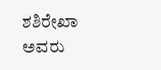ಶಶಿರೇಖಾ ಅವರು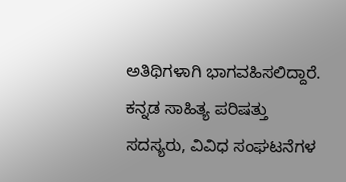ಅತಿಥಿಗಳಾಗಿ ಭಾಗವಹಿಸಲಿದ್ದಾರೆ.
ಕನ್ನಡ ಸಾಹಿತ್ಯ ಪರಿಷತ್ತು ಸದಸ್ಯರು, ವಿವಿಧ ಸಂಘಟನೆಗಳ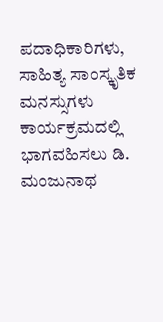ಪದಾಧಿಕಾರಿಗಳು, ಸಾಹಿತ್ಯ ಸಾಂಸ್ಕೃತಿಕ ಮನಸ್ಸುಗಳು ಕಾರ್ಯಕ್ರಮದಲ್ಲಿ ಭಾಗವಹಿಸಲು ಡಿ. ಮಂಜುನಾಥ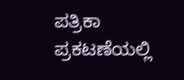ಪತ್ರಿಕಾ ಪ್ರಕಟಣೆಯಲ್ಲಿ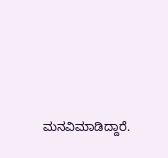ಮನವಿಮಾಡಿದ್ದಾರೆ.